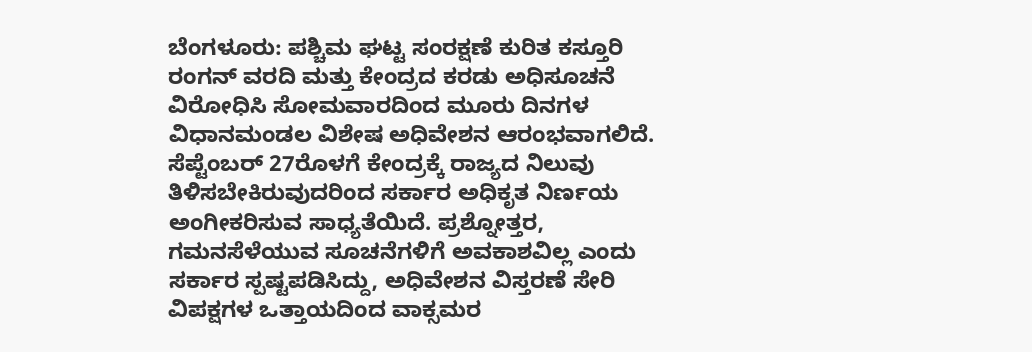ಬೆಂಗಳೂರು: ಪಶ್ಚಿಮ ಘಟ್ಟ ಸಂರಕ್ಷಣೆ ಕುರಿತ ಕಸ್ತೂರಿ ರಂಗನ್ ವರದಿ ಮತ್ತು ಕೇಂದ್ರದ ಕರಡು ಅಧಿಸೂಚನೆ ವಿರೋಧಿಸಿ ಸೋಮವಾರದಿಂದ ಮೂರು ದಿನಗಳ ವಿಧಾನಮಂಡಲ ವಿಶೇಷ ಅಧಿವೇಶನ ಆರಂಭವಾಗಲಿದೆ. ಸೆಪ್ಟೆಂಬರ್ 27ರೊಳಗೆ ಕೇಂದ್ರಕ್ಕೆ ರಾಜ್ಯದ ನಿಲುವು ತಿಳಿಸಬೇಕಿರುವುದರಿಂದ ಸರ್ಕಾರ ಅಧಿಕೃತ ನಿರ್ಣಯ ಅಂಗೀಕರಿಸುವ ಸಾಧ್ಯತೆಯಿದೆ. ಪ್ರಶ್ನೋತ್ತರ, ಗಮನಸೆಳೆಯುವ ಸೂಚನೆಗಳಿಗೆ ಅವಕಾಶವಿಲ್ಲ ಎಂದು ಸರ್ಕಾರ ಸ್ಪಷ್ಟಪಡಿಸಿದ್ದು, ಅಧಿವೇಶನ ವಿಸ್ತರಣೆ ಸೇರಿ ವಿಪಕ್ಷಗಳ ಒತ್ತಾಯದಿಂದ ವಾಕ್ಸಮರ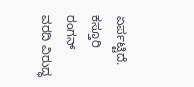ಏರ್ಪಟ್ಟಿದೆ.
ಕಸ್ತೂರಿ ರಂಗನ್ ವರದಿ ವಿರುದ್ಧ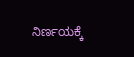ನಿರ್ಣಯಕ್ಕೆ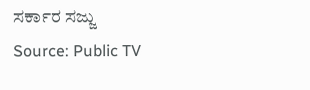ಸರ್ಕಾರ ಸಜ್ಜು
Source: Public TV